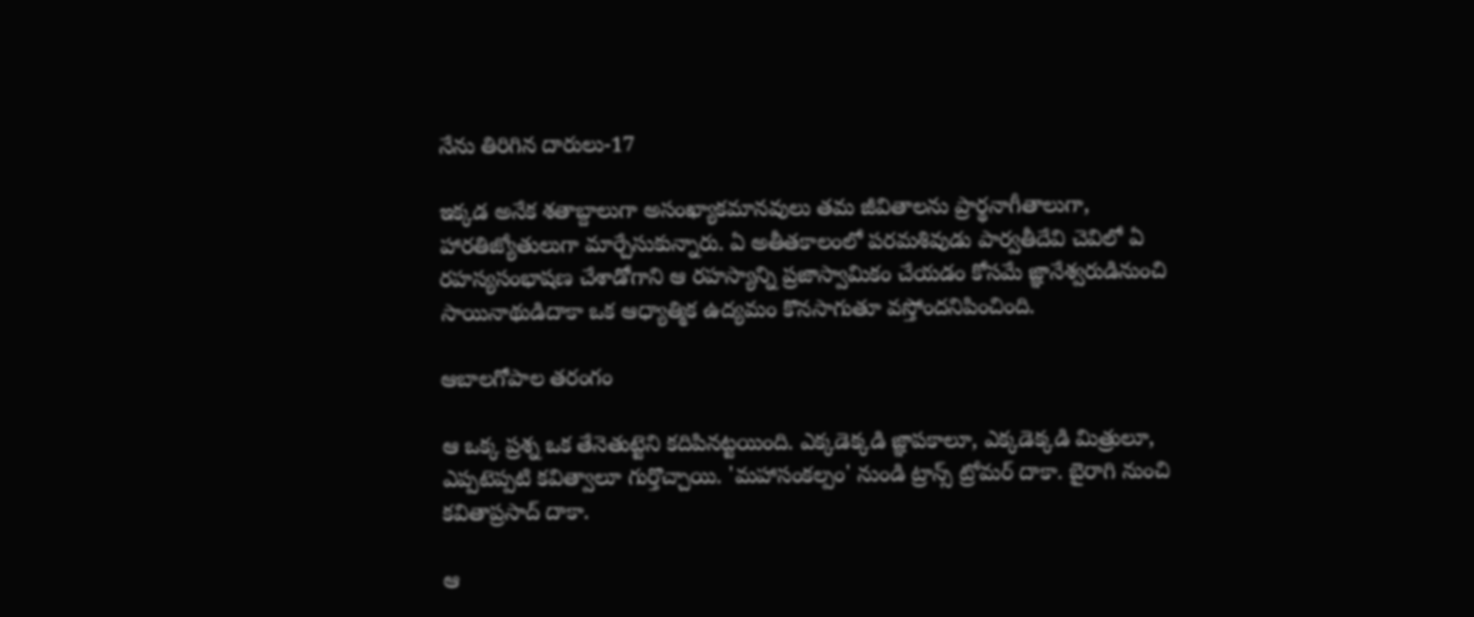నేను తిరిగిన దారులు-17

ఇక్కడ అనేక శతాబ్దాలుగా అసంఖ్యాకమానవులు తమ జీవితాలను ప్రార్థనాగీతాలుగా, హారతిజ్యోతులుగా మార్చేసుకున్నారు. ఏ అతీతకాలంలో పరమశివుడు పార్వతీదేవి చెవిలో ఏ రహస్యసంభాషణ చేశాడోగాని ఆ రహస్యాన్ని ప్రజాస్వామికం చేయడం కోసమే జ్ఞానేశ్వరుడినుంచి సాయినాథుడిదాకా ఒక ఆధ్యాత్మిక ఉద్యమం కొనసాగుతూ వస్తోందనిపించింది.

ఆబాలగోపాల తరంగం

ఆ ఒక్క ప్రశ్న ఒక తేనెతుట్టెని కదిపినట్టయింది. ఎక్కడెక్కడి జ్ఞాపకాలూ, ఎక్కడెక్కడి మిత్రులూ, ఎప్పటెప్పటి కవిత్వాలూ గుర్తొచ్చాయి. 'మహాసంకల్పం' నుండి ట్రాన్స్ ట్రోమర్ దాకా. బైరాగి నుంచి కవితాప్రసాద్ దాకా.

ఆ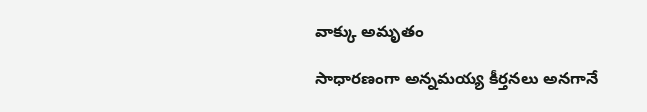వాక్కు అమృతం

సాధారణంగా అన్నమయ్య కీర్తనలు అనగానే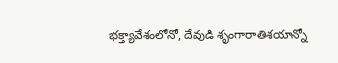భక్త్యావేశంలోనో, దేవుడి శృంగారాతిశయాన్నో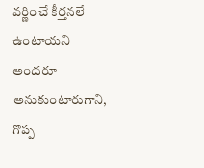వర్ణించే కీర్తనలే ఉంటాయని అందరూ అనుకుంటారుగాని, గొప్ప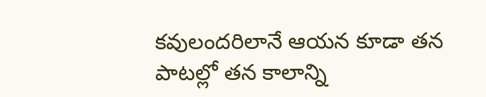కవులందరిలానే ఆయన కూడా తన పాటల్లో తన కాలాన్ని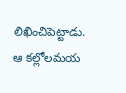లిఖించిపెట్టాడు. ఆ కల్లోలమయ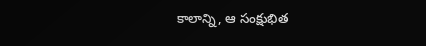కాలాన్ని, ఆ సంక్షుభిత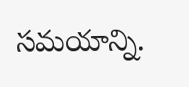సమయాన్ని.